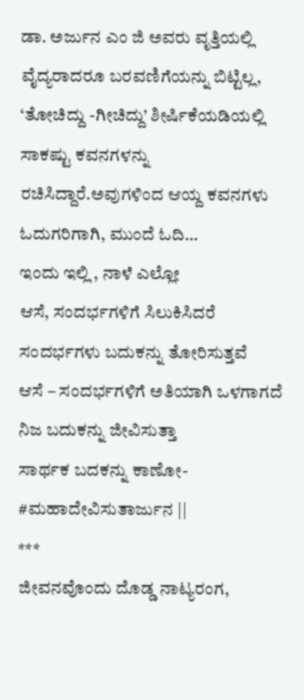ಡಾ. ಅರ್ಜುನ ಎಂ ಜಿ ಅವರು ವೃತ್ತಿಯಲ್ಲಿ ವೈದ್ಯರಾದರೂ ಬರವಣಿಗೆಯನ್ನು ಬಿಟ್ಟಿಲ್ಲ, ‘ತೋಚಿದ್ದು -ಗೀಚಿದ್ದು’ ಶೀರ್ಷಿಕೆಯಡಿಯಲ್ಲಿ ಸಾಕಷ್ಟು ಕವನಗಳನ್ನು ರಚಿಸಿದ್ದಾರೆ.ಅವುಗಳಿಂದ ಆಯ್ದ ಕವನಗಳು ಓದುಗರಿಗಾಗಿ, ಮುಂದೆ ಓದಿ…
ಇಂದು ಇಲ್ಲಿ , ನಾಳೆ ಎಲ್ಲೋ
ಆಸೆ, ಸಂದರ್ಭಗಳಿಗೆ ಸಿಲುಕಿಸಿದರೆ
ಸಂದರ್ಭಗಳು ಬದುಕನ್ನು ತೋರಿಸುತ್ತವೆ
ಆಸೆ – ಸಂದರ್ಭಗಳಿಗೆ ಅತಿಯಾಗಿ ಒಳಗಾಗದೆ
ನಿಜ ಬದುಕನ್ನು ಜೀವಿಸುತ್ತಾ
ಸಾರ್ಥಕ ಬದಕನ್ನು ಕಾಣೋ- #ಮಹಾದೇವಿಸುತಾರ್ಜುನ ||
***
ಜೀವನವೊಂದು ದೊಡ್ಡ ನಾಟ್ಯರಂಗ,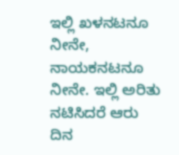ಇಲ್ಲಿ ಖಳನಟನೂ ನೀನೇ, ನಾಯಕನಟನೂ ನೀನೇ. ಇಲ್ಲಿ ಅರಿತು ನಟಿಸಿದರೆ ಆರು ದಿನ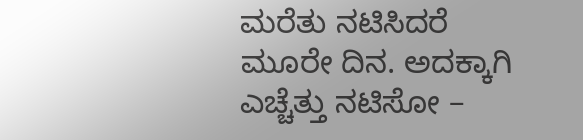ಮರೆತು ನಟಿಸಿದರೆ ಮೂರೇ ದಿನ. ಅದಕ್ಕಾಗಿ
ಎಚ್ಚೆತ್ತು ನಟಿಸೋ –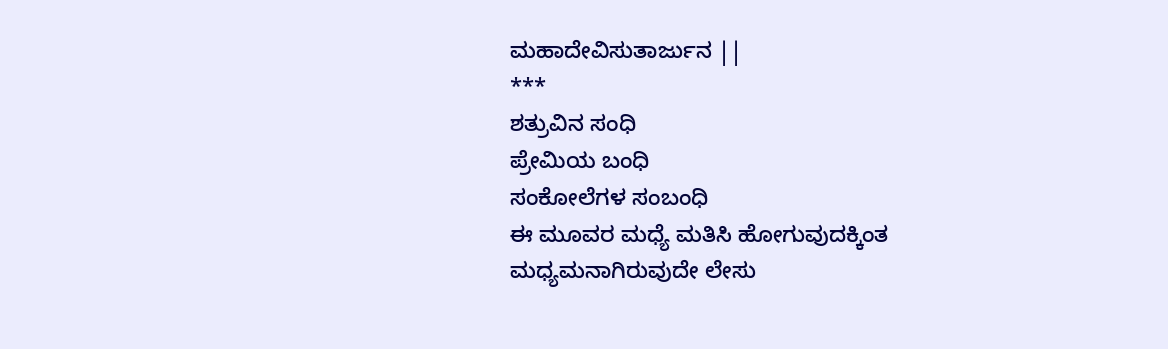ಮಹಾದೇವಿಸುತಾರ್ಜುನ ||
***
ಶತ್ರುವಿನ ಸಂಧಿ
ಪ್ರೇಮಿಯ ಬಂಧಿ
ಸಂಕೋಲೆಗಳ ಸಂಬಂಧಿ
ಈ ಮೂವರ ಮಧ್ಯೆ ಮತಿಸಿ ಹೋಗುವುದಕ್ಕಿಂತ ಮಧ್ಯಮನಾಗಿರುವುದೇ ಲೇಸು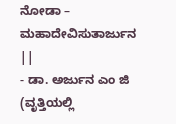ನೋಡಾ – ಮಹಾದೇವಿಸುತಾರ್ಜುನ ||
- ಡಾ. ಅರ್ಜುನ ಎಂ ಜಿ (ವೃತ್ತಿಯಲ್ಲಿ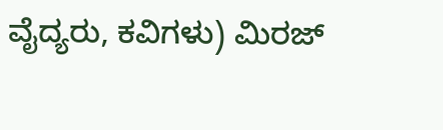ವೈದ್ಯರು, ಕವಿಗಳು) ಮಿರಜ್